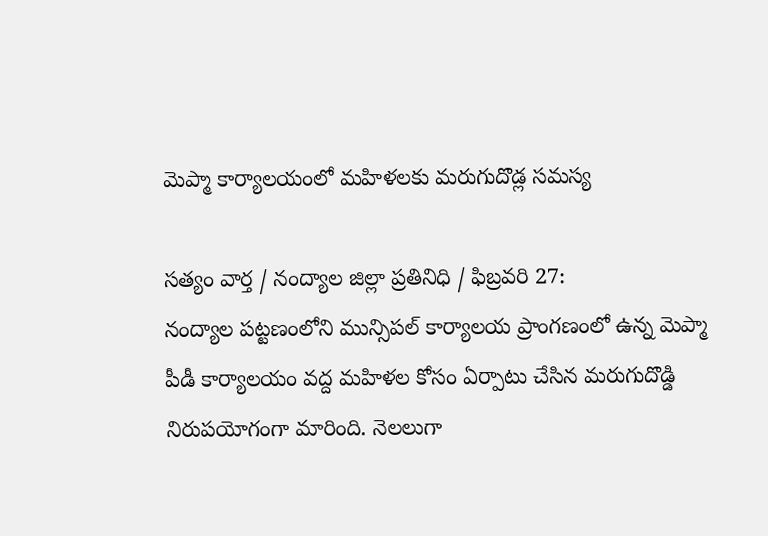మెప్మా కార్యాలయంలో మహిళలకు మరుగుదొడ్ల సమస్య

సత్యం వార్త / నంద్యాల జిల్లా ప్రతినిధి / ఫిబ్రవరి 27:
నంద్యాల పట్టణంలోని మున్సిపల్ కార్యాలయ ప్రాంగణంలో ఉన్న మెప్మా పీడీ కార్యాలయం వద్ద మహిళల కోసం ఏర్పాటు చేసిన మరుగుదొడ్డి నిరుపయోగంగా మారింది. నెలలుగా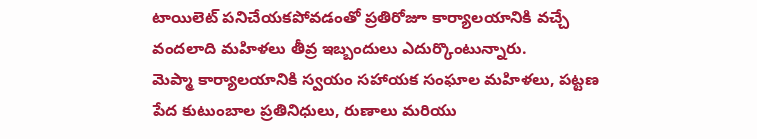టాయిలెట్ పనిచేయకపోవడంతో ప్రతిరోజూ కార్యాలయానికి వచ్చే వందలాది మహిళలు తీవ్ర ఇబ్బందులు ఎదుర్కొంటున్నారు.
మెప్మా కార్యాలయానికి స్వయం సహాయక సంఘాల మహిళలు, పట్టణ పేద కుటుంబాల ప్రతినిధులు, రుణాలు మరియు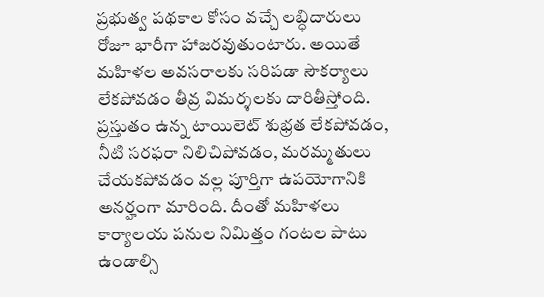ప్రభుత్వ పథకాల కోసం వచ్చే లబ్ధిదారులు రోజూ భారీగా హాజరవుతుంటారు. అయితే మహిళల అవసరాలకు సరిపడా సౌకర్యాలు లేకపోవడం తీవ్ర విమర్శలకు దారితీస్తోంది.
ప్రస్తుతం ఉన్న టాయిలెట్ శుభ్రత లేకపోవడం, నీటి సరఫరా నిలిచిపోవడం, మరమ్మతులు చేయకపోవడం వల్ల పూర్తిగా ఉపయోగానికి అనర్హంగా మారింది. దీంతో మహిళలు కార్యాలయ పనుల నిమిత్తం గంటల పాటు ఉండాల్సి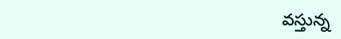వస్తున్న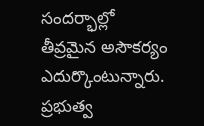సందర్భాల్లో తీవ్రమైన అసౌకర్యం ఎదుర్కొంటున్నారు.
ప్రభుత్వ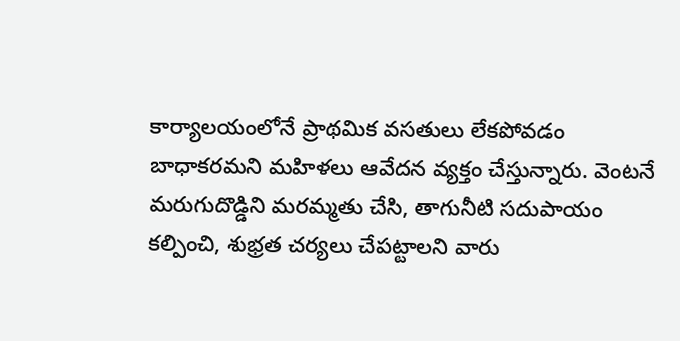కార్యాలయంలోనే ప్రాథమిక వసతులు లేకపోవడం బాధాకరమని మహిళలు ఆవేదన వ్యక్తం చేస్తున్నారు. వెంటనే మరుగుదొడ్డిని మరమ్మతు చేసి, తాగునీటి సదుపాయం కల్పించి, శుభ్రత చర్యలు చేపట్టాలని వారు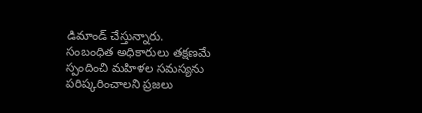డిమాండ్ చేస్తున్నారు.
సంబంధిత అధికారులు తక్షణమే స్పందించి మహిళల సమస్యను పరిష్కరించాలని ప్రజలు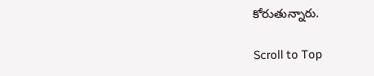కోరుతున్నారు.

Scroll to Top